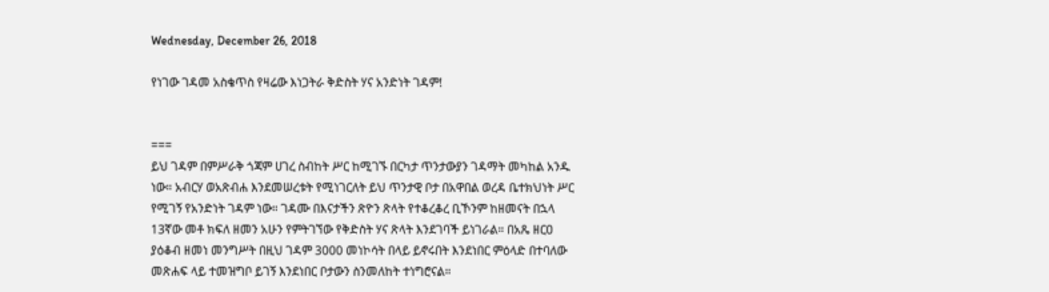Wednesday, December 26, 2018

የነገው ገዳመ አስቄጥስ የዛሬው እነጋትራ ቅድስት ሃና አንድነት ገዳም!


===
ይህ ገዳም በምሥራቅ ጎጃም ሀገረ ስብከት ሥር ከሚገኙ በርካታ ጥንታውያን ገዳማት መካከል አንዱ ነው። አብርሃ ወአጽብሐ እንደመሠረቱት የሚነገርለት ይህ ጥንታዊ ቦታ በአዋበል ወረዳ ቤተክህነት ሥር የሚገኝ የአንድነት ገዳም ነው። ገዳሙ በእናታችን ጽዮን ጽላት የተቆረቆረ ቢኾንም ከዘመናት በኋላ 13ኛው መቶ ክፍለ ዘመን አሁን የምትገኘው የቅድስት ሃና ጽላት እንደገባች ይነገራል። በአጼ ዘርዐ ያዕቆብ ዘመነ መንግሥት በዚህ ገዳም 3000 መነኮሳት በላይ ይኖሩበት እንደነበር ምዕላድ በተባለው መጽሐፍ ላይ ተመዝግቦ ይገኝ እንደነበር ቦታውን ስንመለከት ተነግሮናል።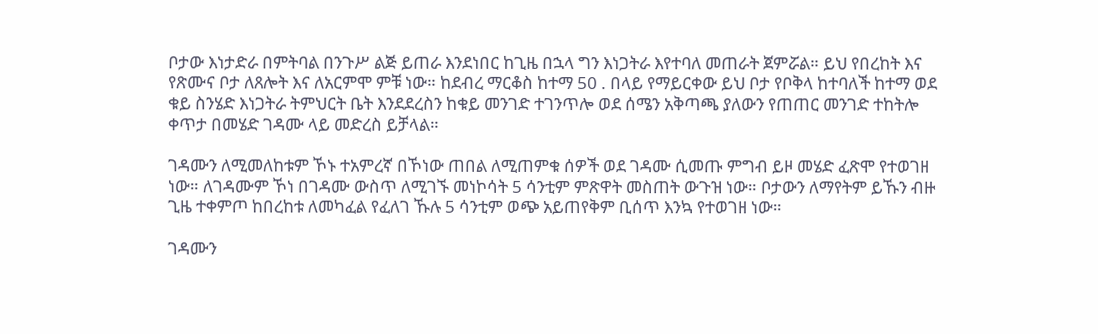ቦታው እነታድራ በምትባል በንጉሥ ልጅ ይጠራ እንደነበር ከጊዜ በኋላ ግን እነጋትራ እየተባለ መጠራት ጀምሯል። ይህ የበረከት እና የጽሙና ቦታ ለጸሎት እና ለአርምሞ ምቹ ነው። ከደብረ ማርቆስ ከተማ 50 . በላይ የማይርቀው ይህ ቦታ የቦቅላ ከተባለች ከተማ ወደ ቁይ ስንሄድ እነጋትራ ትምህርት ቤት እንደደረስን ከቁይ መንገድ ተገንጥሎ ወደ ሰሜን አቅጣጫ ያለውን የጠጠር መንገድ ተከትሎ ቀጥታ በመሄድ ገዳሙ ላይ መድረስ ይቻላል።

ገዳሙን ለሚመለከቱም ኾኑ ተአምረኛ በኾነው ጠበል ለሚጠምቁ ሰዎች ወደ ገዳሙ ሲመጡ ምግብ ይዞ መሄድ ፈጽሞ የተወገዘ ነው። ለገዳሙም ኾነ በገዳሙ ውስጥ ለሚገኙ መነኮሳት 5 ሳንቲም ምጽዋት መስጠት ውጉዝ ነው። ቦታውን ለማየትም ይኹን ብዙ ጊዜ ተቀምጦ ከበረከቱ ለመካፈል የፈለገ ኹሉ 5 ሳንቲም ወጭ አይጠየቅም ቢሰጥ እንኳ የተወገዘ ነው።

ገዳሙን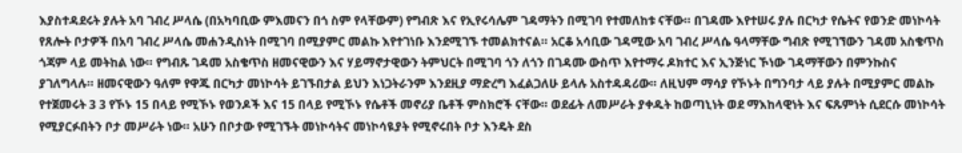እያስተዳደሩት ያሉት አባ ገብረ ሥላሴ (በአካባቢው ምእመናን በጎ ስም የላቸውም) የግብጽ እና የኢየሩሳሌም ገዳማትን በሚገባ የተመለከቱ ናቸው። በገዳሙ እየተሠሩ ያሉ በርካታ የሴትና የወንድ መነኮሳት የጸሎት ቦታዎች በአባ ገብረ ሥላሴ መሐንዲስነት በሚገባ በሚያምር መልኩ እየተገነቡ እንደሚገኙ ተመልክተናል። አርቆ አሳቢው ገዳሚው አባ ገብረ ሥላሴ ዓላማቸው ግብጽ የሚገኘውን ገዳመ አስቄጥስ ጎጃም ላይ መትከል ነው። የግብጹ ገዳመ አስቄጥስ ዘመናዊውን እና ሃይማኖታዊውን ትምህርት በሚገባ ጎን ለጎን በገዳሙ ውስጥ እየተማሩ ዶክተር እና ኢንጅነር ኾነው ገዳማቸውን በምንኩስና ያገለግላሉ። ዘመናዊውን ዓለም የዋጁ በርካታ መነኮሳት ይገኙበታል ይህን እነጋትራንም እንደዚያ ማድረግ እፈልጋለሁ ይላሉ አስተዳዳሪው። ለዚህም ማሳያ የኾኑት በግንባታ ላይ ያሉት በሚያምር መልኩ የተጀመሩት 3 3 የኾኑ 15 በላይ የሚኾኑ የወንዶች እና 15 በላይ የሚኾኑ የሴቶች መኖሪያ ቤቶች ምስክሮች ናቸው። ወደፊት ለመሥራት ያቀዱት ከወጣኒነት ወደ ማእከላዊነት እና ፍጹምነት ሲደርሱ መነኮሳት የሚያርፉበትን ቦታ መሥራት ነው። አሁን በቦታው የሚገኙት መነኮሳትና መነኮሳዪያት የሚኖሩበት ቦታ እንዴት ደስ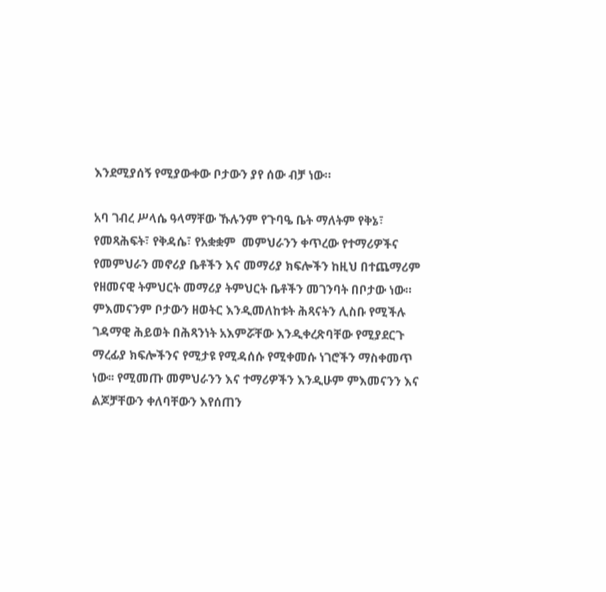እንደሚያሰኝ የሚያውቀው ቦታውን ያየ ሰው ብቻ ነው።

አባ ገብረ ሥላሴ ዓላማቸው ኹሉንም የጉባዔ ቤት ማለትም የቅኔ፣ የመጻሕፍት፣ የቅዳሴ፣ የአቋቋም  መምህራንን ቀጥረው የተማሪዎችና የመምህራን መኖሪያ ቤቶችን እና መማሪያ ክፍሎችን ከዚህ በተጨማሪም የዘመናዊ ትምህርት መማሪያ ትምህርት ቤቶችን መገንባት በቦታው ነው። ምእመናንም ቦታውን ዘወትር እንዲመለከቱት ሕጻናትን ሊስቡ የሚችሉ ገዳማዊ ሕይወት በሕጻንነት አእምሯቸው እንዲቀረጽባቸው የሚያደርጉ ማረፊያ ክፍሎችንና የሚታዩ የሚዳሰሱ የሚቀመሱ ነገሮችን ማስቀመጥ ነው፡፡ የሚመጡ መምህራንን እና ተማሪዎችን እንዲሁም ምእመናንን እና ልጆቻቸውን ቀለባቸውን እየሰጠን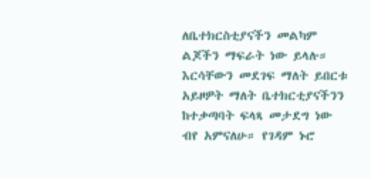ለቤተክርስቲያናችን መልካም ልጆችን ማፍራት ነው ይላሉ። እርሳቸውን መደገፍ ማለት ይበርቱ አይዞዎት ማለት ቤተክርቲያናችንን ከተቃጣባት ፍላጻ መታደግ ነው ብየ አምናለሁ። የገዳም ኑሮ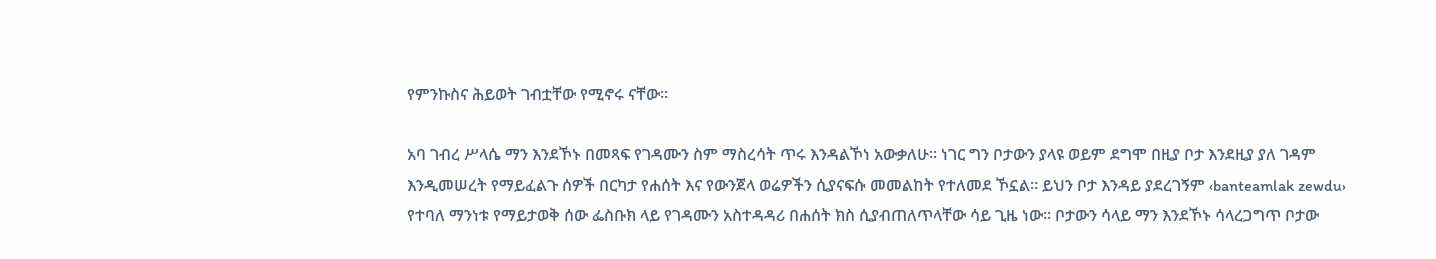የምንኩስና ሕይወት ገብቷቸው የሚኖሩ ናቸው።

አባ ገብረ ሥላሴ ማን እንደኾኑ በመጻፍ የገዳሙን ስም ማስረሳት ጥሩ እንዳልኾነ አውቃለሁ። ነገር ግን ቦታውን ያላዩ ወይም ደግሞ በዚያ ቦታ እንደዚያ ያለ ገዳም እንዲመሠረት የማይፈልጉ ሰዎች በርካታ የሐሰት እና የውንጀላ ወሬዎችን ሲያናፍሱ መመልከት የተለመደ ኾኗል። ይህን ቦታ እንዳይ ያደረገኝም ‹banteamlak zewdu› የተባለ ማንነቱ የማይታወቅ ሰው ፌስቡክ ላይ የገዳሙን አስተዳዳሪ በሐሰት ክስ ሲያብጠለጥላቸው ሳይ ጊዜ ነው። ቦታውን ሳላይ ማን እንደኾኑ ሳላረጋግጥ ቦታው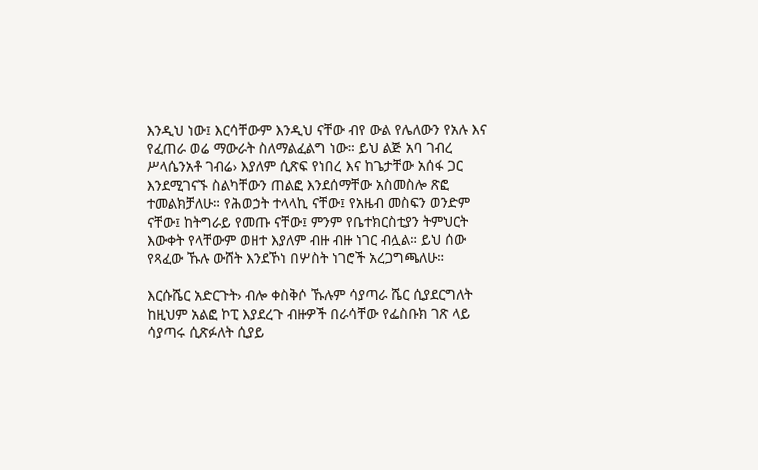እንዲህ ነው፤ እርሳቸውም እንዲህ ናቸው ብየ ውል የሌለውን የአሉ እና የፈጠራ ወሬ ማውራት ስለማልፈልግ ነው። ይህ ልጅ አባ ገብረ ሥላሴንአቶ ገብሬ› እያለም ሲጽፍ የነበረ እና ከጌታቸው አሰፋ ጋር እንደሚገናኙ ስልካቸውን ጠልፎ እንደሰማቸው አስመስሎ ጽፎ ተመልክቻለሁ። የሕወኃት ተላላኪ ናቸው፤ የአዜብ መስፍን ወንድም ናቸው፤ ከትግራይ የመጡ ናቸው፤ ምንም የቤተክርስቲያን ትምህርት እውቀት የላቸውም ወዘተ እያለም ብዙ ብዙ ነገር ብሏል። ይህ ሰው የጻፈው ኹሉ ውሸት እንደኾነ በሦስት ነገሮች አረጋግጫለሁ።

እርሱሼር አድርጉት› ብሎ ቀስቅሶ ኹሉም ሳያጣራ ሼር ሲያደርግለት ከዚህም አልፎ ኮፒ እያደረጉ ብዙዎች በራሳቸው የፌስቡክ ገጽ ላይ ሳያጣሩ ሲጽፉለት ሲያይ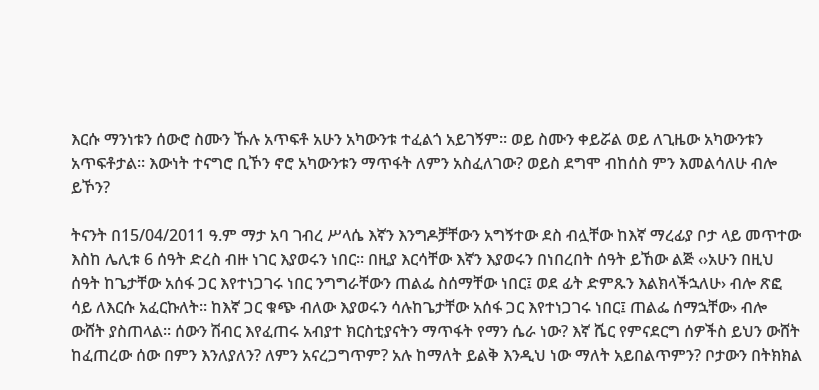እርሱ ማንነቱን ሰውሮ ስሙን ኹሉ አጥፍቶ አሁን አካውንቱ ተፈልጎ አይገኝም። ወይ ስሙን ቀይሯል ወይ ለጊዜው አካውንቱን አጥፍቶታል። እውነት ተናግሮ ቢኾን ኖሮ አካውንቱን ማጥፋት ለምን አስፈለገው? ወይስ ደግሞ ብከሰስ ምን እመልሳለሁ ብሎ ይኾን?

ትናንት በ15/04/2011 ዓ.ም ማታ አባ ገብረ ሥላሴ እኛን እንግዶቻቸውን አግኝተው ደስ ብሏቸው ከእኛ ማረፊያ ቦታ ላይ መጥተው እስከ ሌሊቱ 6 ሰዓት ድረስ ብዙ ነገር እያወሩን ነበር። በዚያ እርሳቸው እኛን እያወሩን በነበረበት ሰዓት ይኸው ልጅ ‹›አሁን በዚህ ሰዓት ከጌታቸው አሰፋ ጋር እየተነጋገሩ ነበር ንግግራቸውን ጠልፌ ስሰማቸው ነበር፤ ወደ ፊት ድምጹን እልክላችኋለሁ› ብሎ ጽፎ ሳይ ለእርሱ አፈርኩለት። ከእኛ ጋር ቁጭ ብለው እያወሩን ሳሉከጌታቸው አሰፋ ጋር እየተነጋገሩ ነበር፤ ጠልፌ ሰማኋቸው› ብሎ ውሸት ያስጠላል። ሰውን ሽብር እየፈጠሩ አብያተ ክርስቲያናትን ማጥፋት የማን ሴራ ነው? እኛ ሼር የምናደርግ ሰዎችስ ይህን ውሸት ከፈጠረው ሰው በምን እንለያለን? ለምን አናረጋግጥም? አሉ ከማለት ይልቅ እንዲህ ነው ማለት አይበልጥምን? ቦታውን በትክክል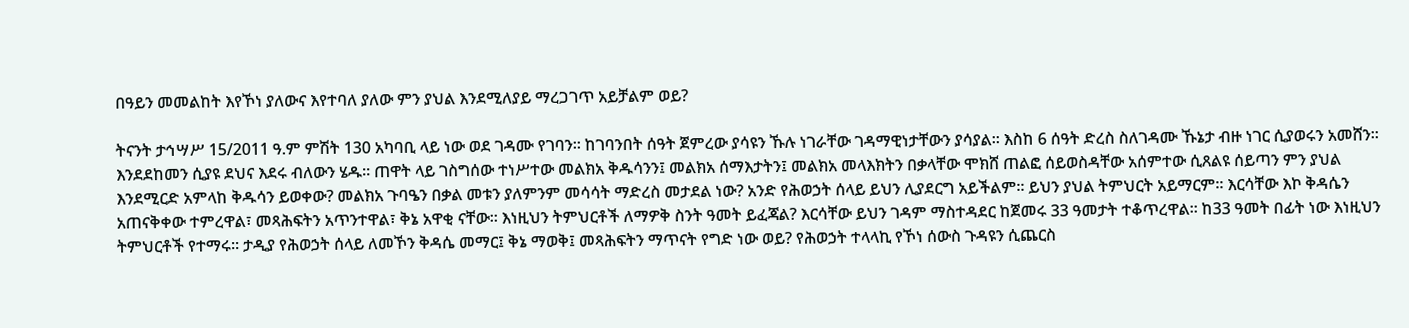በዓይን መመልከት እየኾነ ያለውና እየተባለ ያለው ምን ያህል እንደሚለያይ ማረጋገጥ አይቻልም ወይ?

ትናንት ታኅሣሥ 15/2011 ዓ.ም ምሽት 130 አካባቢ ላይ ነው ወደ ገዳሙ የገባን። ከገባንበት ሰዓት ጀምረው ያሳዩን ኹሉ ነገራቸው ገዳማዊነታቸውን ያሳያል። እስከ 6 ሰዓት ድረስ ስለገዳሙ ኹኔታ ብዙ ነገር ሲያወሩን አመሸን። እንደደከመን ሲያዩ ደህና እደሩ ብለውን ሄዱ። ጠዋት ላይ ገስግሰው ተነሥተው መልክአ ቅዱሳንን፤ መልክአ ሰማእታትን፤ መልክአ መላእክትን በቃላቸው ሞክሸ ጠልፎ ሰይወስዳቸው አሰምተው ሲጸልዩ ሰይጣን ምን ያህል እንደሚርድ አምላከ ቅዱሳን ይወቀው? መልክአ ጉባዔን በቃል መቱን ያለምንም መሳሳት ማድረስ መታደል ነው? አንድ የሕወኃት ሰላይ ይህን ሊያደርግ አይችልም። ይህን ያህል ትምህርት አይማርም። እርሳቸው እኮ ቅዳሴን አጠናቅቀው ተምረዋል፣ መጻሕፍትን አጥንተዋል፣ ቅኔ አዋቂ ናቸው። እነዚህን ትምህርቶች ለማዎቅ ስንት ዓመት ይፈጃል? እርሳቸው ይህን ገዳም ማስተዳደር ከጀመሩ 33 ዓመታት ተቆጥረዋል። ከ33 ዓመት በፊት ነው እነዚህን ትምህርቶች የተማሩ፡፡ ታዲያ የሕወኃት ሰላይ ለመኾን ቅዳሴ መማር፤ ቅኔ ማወቅ፤ መጻሕፍትን ማጥናት የግድ ነው ወይ? የሕወኃት ተላላኪ የኾነ ሰውስ ጉዳዩን ሲጨርስ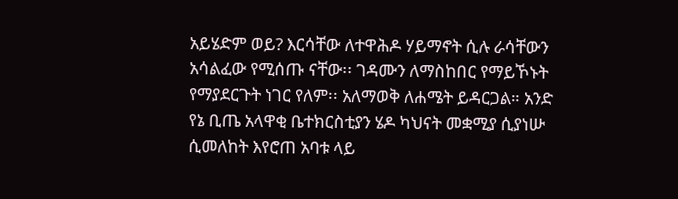አይሄድም ወይ? እርሳቸው ለተዋሕዶ ሃይማኖት ሲሉ ራሳቸውን አሳልፈው የሚሰጡ ናቸው፡፡ ገዳሙን ለማስከበር የማይኾኑት የማያደርጉት ነገር የለም፡፡ አለማወቅ ለሐሜት ይዳርጋል። አንድ የኔ ቢጤ አላዋቂ ቤተክርስቲያን ሄዶ ካህናት መቋሚያ ሲያነሡ ሲመለከት እየሮጠ አባቱ ላይ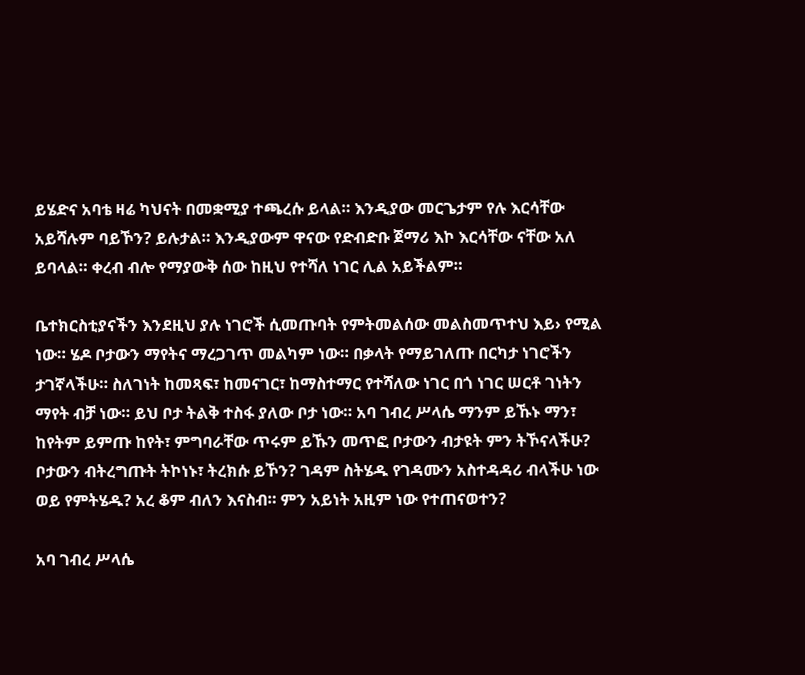ይሄድና አባቴ ዛሬ ካህናት በመቋሚያ ተጫረሱ ይላል። እንዲያው መርጌታም የሉ እርሳቸው አይሻሉም ባይኾን? ይሉታል። እንዲያውም ዋናው የድብድቡ ጀማሪ እኮ እርሳቸው ናቸው አለ ይባላል። ቀረብ ብሎ የማያውቅ ሰው ከዚህ የተሻለ ነገር ሊል አይችልም።

ቤተክርስቲያናችን እንደዚህ ያሉ ነገሮች ሲመጡባት የምትመልሰው መልስመጥተህ እይ› የሚል ነው። ሄዶ ቦታውን ማየትና ማረጋገጥ መልካም ነው። በቃላት የማይገለጡ በርካታ ነገሮችን ታገኛላችሁ። ስለገነት ከመጻፍ፣ ከመናገር፣ ከማስተማር የተሻለው ነገር በጎ ነገር ሠርቶ ገነትን ማየት ብቻ ነው። ይህ ቦታ ትልቅ ተስፋ ያለው ቦታ ነው። አባ ገብረ ሥላሴ ማንም ይኹኑ ማን፣ ከየትም ይምጡ ከየት፣ ምግባራቸው ጥሩም ይኹን መጥፎ ቦታውን ብታዩት ምን ትኾናላችሁ? ቦታውን ብትረግጡት ትኮነኑ፣ ትረክሱ ይኾን? ገዳም ስትሄዱ የገዳሙን አስተዳዳሪ ብላችሁ ነው ወይ የምትሄዱ? አረ ቆም ብለን እናስብ። ምን አይነት አዚም ነው የተጠናወተን?

አባ ገብረ ሥላሴ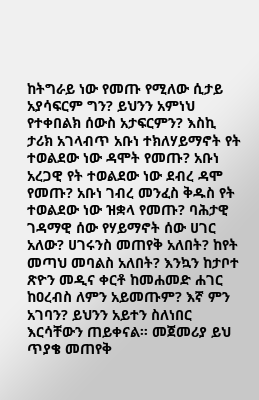ከትግራይ ነው የመጡ የሚለው ሲታይ አያሳፍርም ግን? ይህንን አምነህ የተቀበልክ ሰውስ አታፍርምን? እስኪ ታሪክ አገላብጥ አቡነ ተክለሃይማኖት የት ተወልደው ነው ዳሞት የመጡ? አቡነ አረጋዊ የት ተወልደው ነው ደብረ ዳሞ የመጡ? አቡነ ገብረ መንፈስ ቅዱስ የት ተወልደው ነው ዝቋላ የመጡ? ባሕታዊ ገዳማዊ ሰው የሃይማኖት ሰው ሀገር አለው? ሀገሩንስ መጠየቅ አለበት? ከየት መጣህ መባልስ አለበት? እንኳን ከታቦተ ጽዮን መዲና ቀርቶ ከመሐመድ ሐገር ከዐረብስ ለምን አይመጡም? እኛ ምን አገባን? ይህንን አይተን ስለነበር እርሳቸውን ጠይቀናል። መጀመሪያ ይህ ጥያቄ መጠየቅ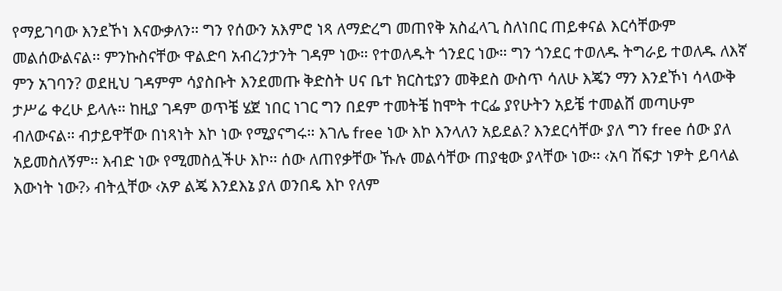የማይገባው እንደኾነ እናውቃለን። ግን የሰውን አእምሮ ነጻ ለማድረግ መጠየቅ አስፈላጊ ስለነበር ጠይቀናል እርሳቸውም መልሰውልናል፡፡ ምንኩስናቸው ዋልድባ አብረንታንት ገዳም ነው። የተወለዱት ጎንደር ነው። ግን ጎንደር ተወለዱ ትግራይ ተወለዱ ለእኛ ምን አገባን? ወደዚህ ገዳምም ሳያስቡት እንደመጡ ቅድስት ሀና ቤተ ክርስቲያን መቅደስ ውስጥ ሳለሁ እጄን ማን እንደኾነ ሳላውቅ ታሥሬ ቀረሁ ይላሉ። ከዚያ ገዳም ወጥቼ ሄጀ ነበር ነገር ግን በደም ተመትቼ ከሞት ተርፌ ያየሁትን አይቼ ተመልሸ መጣሁም ብለውናል። ብታይዋቸው በነጻነት እኮ ነው የሚያናግሩ። እገሌ free ነው እኮ እንላለን አይደል? እንደርሳቸው ያለ ግን free ሰው ያለ አይመስለኝም፡፡ እብድ ነው የሚመስሏችሁ እኮ፡፡ ሰው ለጠየቃቸው ኹሉ መልሳቸው ጠያቂው ያላቸው ነው፡፡ ‹አባ ሽፍታ ነዎት ይባላል እውነት ነው?› ብትሏቸው ‹አዎ ልጄ እንደእኔ ያለ ወንበዴ እኮ የለም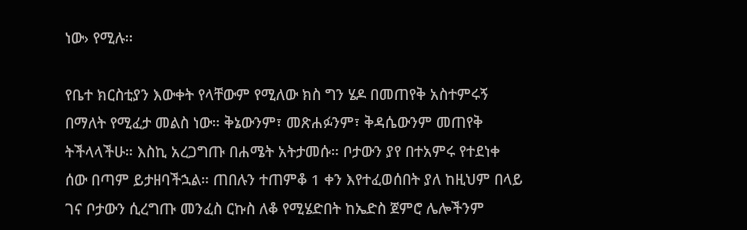ነው› የሚሉ፡፡

የቤተ ክርስቲያን እውቀት የላቸውም የሚለው ክስ ግን ሄዶ በመጠየቅ አስተምሩኝ በማለት የሚፈታ መልስ ነው። ቅኔውንም፣ መጽሐፉንም፣ ቅዳሴውንም መጠየቅ ትችላላችሁ። እስኪ አረጋግጡ በሐሜት አትታመሱ። ቦታውን ያየ በተአምሩ የተደነቀ ሰው በጣም ይታዘባችኋል። ጠበሉን ተጠምቆ 1 ቀን እየተፈወሰበት ያለ ከዚህም በላይ ገና ቦታውን ሲረግጡ መንፈስ ርኩስ ለቆ የሚሄድበት ከኤድስ ጀምሮ ሌሎችንም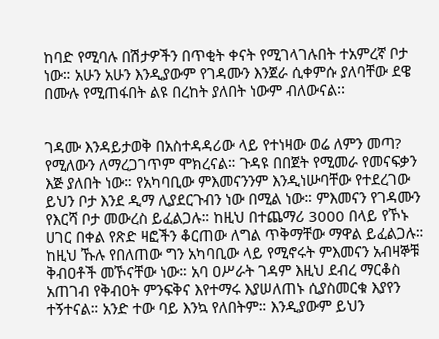ከባድ የሚባሉ በሽታዎችን በጥቂት ቀናት የሚገላገሉበት ተአምረኛ ቦታ ነው። አሁን አሁን እንዲያውም የገዳሙን እንጀራ ሲቀምሱ ያለባቸው ደዌ በሙሉ የሚጠፋበት ልዩ በረከት ያለበት ነውም ብለውናል፡፡


ገዳሙ እንዳይታወቅ በአስተዳዳሪው ላይ የተነዛው ወሬ ለምን መጣ? የሚለውን ለማረጋገጥም ሞክረናል። ጉዳዩ በበጀት የሚመራ የመናፍቃን እጅ ያለበት ነው። የአካባቢው ምእመናንንም እንዲነሡባቸው የተደረገው ይህን ቦታ እንደ ዲማ ሊያደርጉብን ነው በሚል ነው። ምእመናን የገዳሙን የእርሻ ቦታ መውረስ ይፈልጋሉ። ከዚህ በተጨማሪ 3000 በላይ የኾኑ ሀገር በቀል የጽድ ዛፎችን ቆርጠው ለግል ጥቅማቸው ማዋል ይፈልጋሉ። ከዚህ ኹሉ የበለጠው ግን አካባቢው ላይ የሚኖሩት ምእመናን አብዛኞቹ ቅብዐቶች መኾናቸው ነው። አባ ዐሥራት ገዳም እዚህ ደብረ ማርቆስ አጠገብ የቅብዐት ምንፍቅና እየተማሩ እያሠለጠኑ ሲያስመርቁ እያየን ተኝተናል። አንድ ተው ባይ እንኳ የለበትም። እንዲያውም ይህን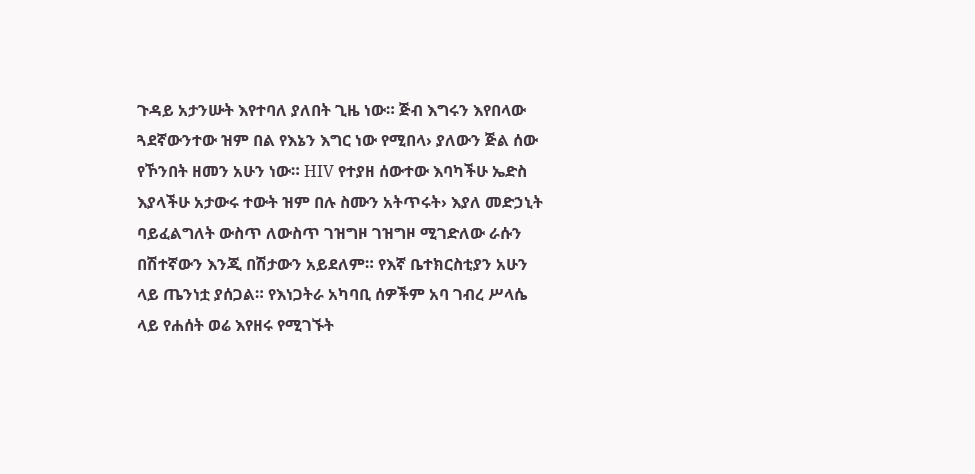ጉዳይ አታንሡት እየተባለ ያለበት ጊዜ ነው። ጅብ እግሩን እየበላው ጓደኛውንተው ዝም በል የእኔን እግር ነው የሚበላ› ያለውን ጅል ሰው የኾንበት ዘመን አሁን ነው። HIV የተያዘ ሰውተው እባካችሁ ኤድስ እያላችሁ አታውሩ ተውት ዝም በሉ ስሙን አትጥሩት› እያለ መድኃኒት ባይፈልግለት ውስጥ ለውስጥ ገዝግዞ ገዝግዞ ሚገድለው ራሱን በሽተኛውን እንጂ በሽታውን አይደለም። የእኛ ቤተክርስቲያን አሁን ላይ ጤንነቷ ያሰጋል። የእነጋትራ አካባቢ ሰዎችም አባ ገብረ ሥላሴ ላይ የሐሰት ወሬ እየዘሩ የሚገኙት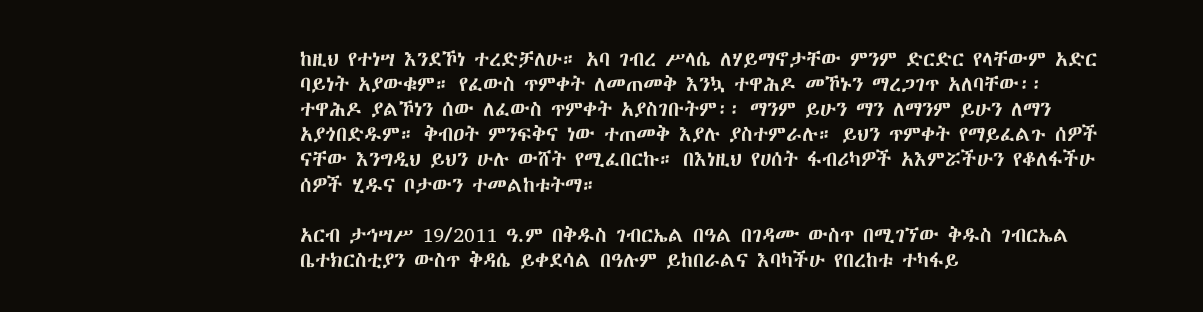ከዚህ የተነሣ እንደኾነ ተረድቻለሁ። አባ ገብረ ሥላሴ ለሃይማኖታቸው ምንም ድርድር የላቸውም አድር ባይነት አያውቁም። የፈውስ ጥምቀት ለመጠመቅ እንኳ ተዋሕዶ መኾኑን ማረጋገጥ አለባቸው፡፡ ተዋሕዶ ያልኾነን ሰው ለፈውስ ጥምቀት አያስገቡትም፡፡ ማንም ይሁን ማን ለማንም ይሁን ለማን አያጎበድዱም። ቅብዐት ምንፍቅና ነው ተጠመቅ እያሉ ያስተምራሉ። ይህን ጥምቀት የማይፈልጉ ሰዎች ናቸው እንግዲህ ይህን ሁሉ ውሸት የሚፈበርኩ። በእነዚህ የሀሰት ፋብሪካዎች አእምሯችሁን የቆለፋችሁ ሰዎች ሂዱና ቦታውን ተመልከቱትማ።

አርብ ታኅሣሥ 19/2011 ዓ.ም በቅዱስ ገብርኤል በዓል በገዳሙ ውስጥ በሚገኘው ቅዱስ ገብርኤል ቤተክርስቲያን ውስጥ ቅዳሴ ይቀደሳል በዓሉም ይከበራልና እባካችሁ የበረከቱ ተካፋይ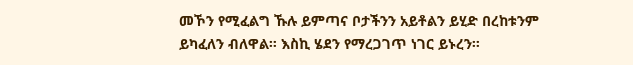መኾን የሚፈልግ ኹሉ ይምጣና ቦታችንን አይቶልን ይሂድ በረከቱንም ይካፈለን ብለዋል። እስኪ ሄደን የማረጋገጥ ነገር ይኑረን።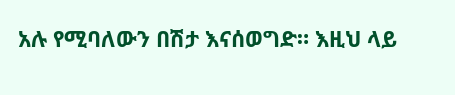አሉ የሚባለውን በሽታ እናሰወግድ። እዚህ ላይ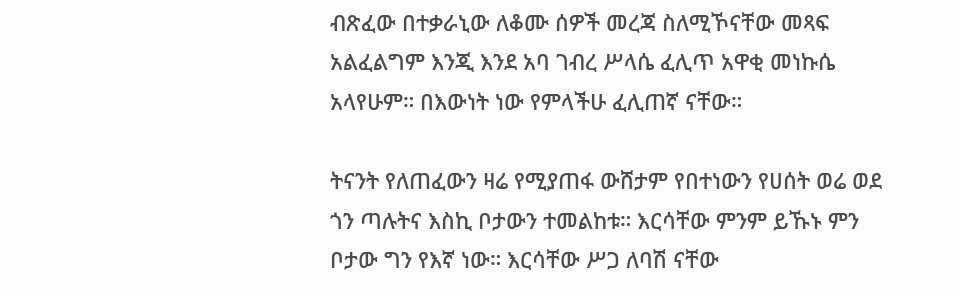ብጽፈው በተቃራኒው ለቆሙ ሰዎች መረጃ ስለሚኾናቸው መጻፍ አልፈልግም እንጂ እንደ አባ ገብረ ሥላሴ ፈሊጥ አዋቂ መነኩሴ አላየሁም። በእውነት ነው የምላችሁ ፈሊጠኛ ናቸው።

ትናንት የለጠፈውን ዛሬ የሚያጠፋ ውሸታም የበተነውን የሀሰት ወሬ ወደ ጎን ጣሉትና እስኪ ቦታውን ተመልከቱ። እርሳቸው ምንም ይኹኑ ምን ቦታው ግን የእኛ ነው። እርሳቸው ሥጋ ለባሽ ናቸው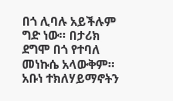በጎ ሊባሉ አይችሉም ግድ ነው። በታሪክ ደግሞ በጎ የተባለ መነኩሴ አላውቅም። አቡነ ተክለሃይማኖትን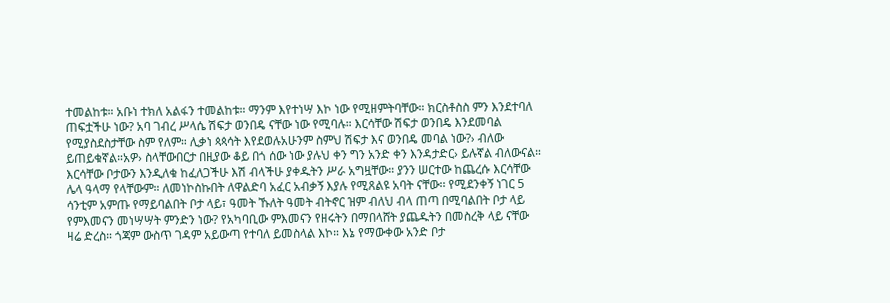ተመልከቱ። አቡነ ተክለ አልፋን ተመልከቱ። ማንም እየተነሣ እኮ ነው የሚዘምትባቸው። ክርስቶስስ ምን እንደተባለ ጠፍቷችሁ ነው? አባ ገብረ ሥላሴ ሽፍታ ወንበዴ ናቸው ነው የሚባሉ። እርሳቸው ሽፍታ ወንበዴ እንደመባል የሚያስደስታቸው ስም የለም። ሊቃነ ጳጳሳት እየደወሉአሁንም ስምህ ሽፍታ እና ወንበዴ መባል ነው?› ብለው ይጠይቁኛል።አዎ› ስላቸውበርታ በዚያው ቆይ በጎ ሰው ነው ያሉህ ቀን ግን አንድ ቀን እንዳታድር› ይሉኛል ብለውናል። እርሳቸው ቦታውን እንዲለቁ ከፈለጋችሁ እሽ ብላችሁ ያቀዱትን ሥራ አግዟቸው። ያንን ሠርተው ከጨረሱ እርሳቸው ሌላ ዓላማ የላቸውም። ለመነኮስኩበት ለዋልድባ አፈር አብቃኝ እያሉ የሚጸልዩ አባት ናቸው፡፡ የሚደንቀኝ ነገር 5 ሳንቲም አምጡ የማይባልበት ቦታ ላይ፣ ዓመት ኹለት ዓመት ብትኖር ዝም ብለህ ብላ ጠጣ በሚባልበት ቦታ ላይ የምእመናን መነሣሣት ምንድን ነው? የአካባቢው ምእመናን የዘሩትን በማበላሸት ያጨዱትን በመስረቅ ላይ ናቸው ዛሬ ድረስ። ጎጃም ውስጥ ገዳም አይውጣ የተባለ ይመስላል እኮ። እኔ የማውቀው አንድ ቦታ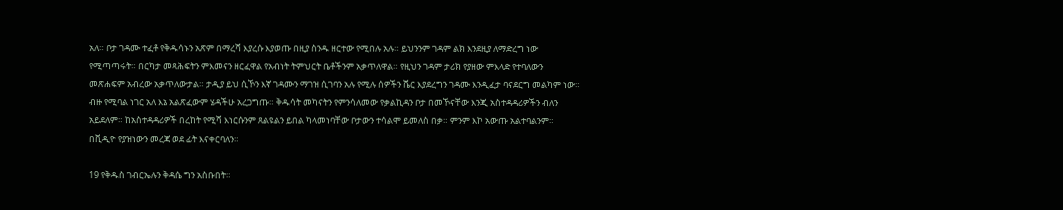አለ። ቦታ ገዳሙ ተፈቶ የቅዱሳኑን አጽም በማረሻ እያረሱ እያወጡ በዚያ ስንዱ ዘርተው የሚበሉ አሉ። ይህንንም ገዳም ልክ እንደዚያ ለማድረግ ነው የሚጣጣሩት። በርካታ መጻሕፍትን ምእመናን ዘርፈዋል የአብነት ትምህርት ቤቶችንም አቃጥለዋል። የዚህን ገዳም ታሪክ የያዘው ምእላድ የተባለውን መጽሐፍም አብረው አቃጥለውታል። ታዲያ ይህ ሲኾን እኛ ገዳሙን ማገዝ ሲገባን አሉ የሚሉ ሰዎችን ሼር እያደረግን ገዳሙ እንዲፈታ ባናደርግ መልካም ነው። ብዙ የሚባል ነገር አለ እኔ አልጽፈውም ሄዳችሁ አረጋግጡ። ቅዱሳት መካናትን የምንሳለመው የቃልኪዳን ቦታ በመኾናቸው እንጂ አስተዳዳሪዎችን ብለን አይደለም። ከአስተዳዳሪዎች በረከት የሚሻ እነርሱንም ጸልዩልን ይበል ካላመነባቸው ቦታውን ተሳልሞ ይመለስ በቃ። ምንም እኮ አውጡ አልተባልንም። በቪዲዮ የያዝነውን መረጃ ወደ ፊት እናቀርባለን።

19 የቅዱስ ገብርኤሉን ቅዳሴ ግን አስቡበት።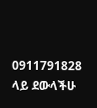0911791828
ላይ ደውላችሁ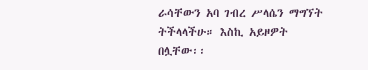ራሳቸውን አባ ገብረ ሥላሴን ማግኘት ትችላላችሁ። እስኪ አይዞዎት በሏቸው፡፡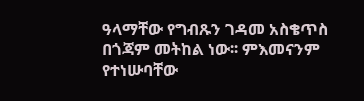ዓላማቸው የግብጹን ገዳመ አስቄጥስ በጎጃም መትከል ነው፡፡ ምእመናንም የተነሡባቸው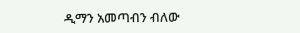ዲማን አመጣብን ብለው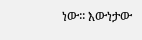ነው፡፡ እውነታው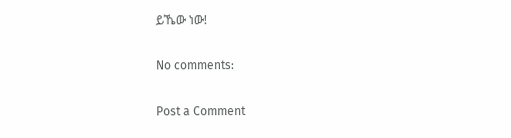ይኼው ነው!

No comments:

Post a Comment